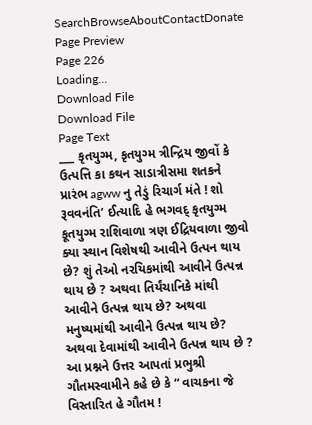SearchBrowseAboutContactDonate
Page Preview
Page 226
Loading...
Download File
Download File
Page Text
___ કૃતયુગ્મ, કૃતયુગ્મ ત્રીન્દ્રિય જીવોં કે ઉત્પત્તિ કા કથન સાડાત્રીસમા શતકને પ્રારંભ agww નુ તેડું રિચાર્ગ મંતે ! શો રૂવવનંતિ’ ઈત્યાદિ હે ભગવદ્ કૃતયુગ્મ કૂતયુગ્મ રાશિવાળા ત્રણ ઈદ્રિયવાળા જીવો ક્યા સ્થાન વિશેષથી આવીને ઉત્પન થાય છે? શું તેઓ નરયિકમાંથી આવીને ઉત્પન્ન થાય છે ? અથવા તિર્યંચાનિકે માંથી આવીને ઉત્પન્ન થાય છે? અથવા મનુષ્યમાંથી આવીને ઉત્પન્ન થાય છે? અથવા દેવામાંથી આવીને ઉત્પન્ન થાય છે ? આ પ્રશ્નને ઉત્તર આપતાં પ્રભુશ્રી ગૌતમસ્વામીને કહે છે કે “ વાચકના જે વિસ્તારિત હે ગૌતમ !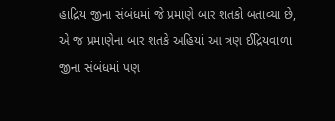હાદ્રિય જીના સંબંધમાં જે પ્રમાણે બાર શતકો બતાવ્યા છે, એ જ પ્રમાણેના બાર શતકે અહિયાં આ ત્રણ ઈદ્રિયવાળા જીના સંબંધમાં પણ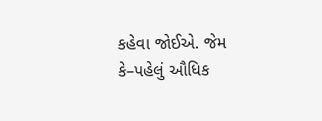કહેવા જોઈએ. જેમ કે–પહેલું ઔધિક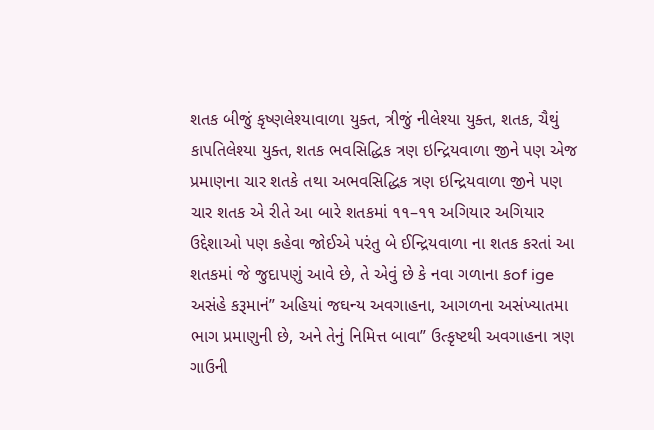શતક બીજું કૃષ્ણલેશ્યાવાળા યુક્ત, ત્રીજું નીલેશ્યા યુક્ત, શતક, ચૈથું કાપતિલેશ્યા યુક્ત, શતક ભવસિદ્ધિક ત્રણ ઇન્દ્રિયવાળા જીને પણ એજ પ્રમાણના ચાર શતકે તથા અભવસિદ્ધિક ત્રણ ઇન્દ્રિયવાળા જીને પણ ચાર શતક એ રીતે આ બારે શતકમાં ૧૧–૧૧ અગિયાર અગિયાર ઉદ્દેશાઓ પણ કહેવા જોઈએ પરંતુ બે ઈન્દ્રિયવાળા ના શતક કરતાં આ શતકમાં જે જુદાપણું આવે છે, તે એવું છે કે નવા ગળાના કof ige અસંહે કરૂમાનં” અહિયાં જઘન્ય અવગાહના, આગળના અસંખ્યાતમા ભાગ પ્રમાણુની છે, અને તેનું નિમિત્ત બાવા” ઉત્કૃષ્ટથી અવગાહના ત્રણ ગાઉની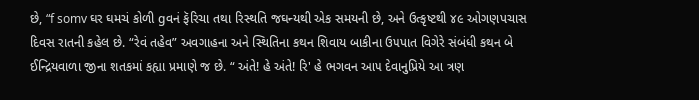છે, “f somv ઘર ઘમચં કોળી gવનં ફૅરિચા તથા રિસ્થતિ જઘન્યથી એક સમયની છે, અને ઉત્કૃષ્ટથી ૪૯ ઓગણપચાસ દિવસ રાતની કહેલ છે. “રેવં તહેવ” અવગાહના અને સ્થિતિના કથન શિવાય બાકીના ઉ૫પાત વિગેરે સંબંધી કથન બે ઈન્દ્રિયવાળા જીના શતકમાં કહ્યા પ્રમાણે જ છે. “ અંતે! હે અંતે! રિ' હે ભગવન આ૫ દેવાનુપ્રિયે આ ત્રણ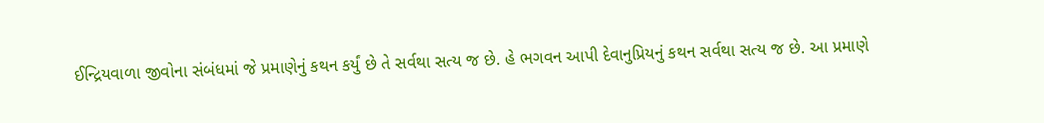ઈન્દ્રિયવાળા જીવોના સંબંધમાં જે પ્રમાણેનું કથન કર્યું છે તે સર્વથા સત્ય જ છે. હે ભગવન આપી દેવાનુપ્રિયનું કથન સર્વથા સત્ય જ છે. આ પ્રમાણે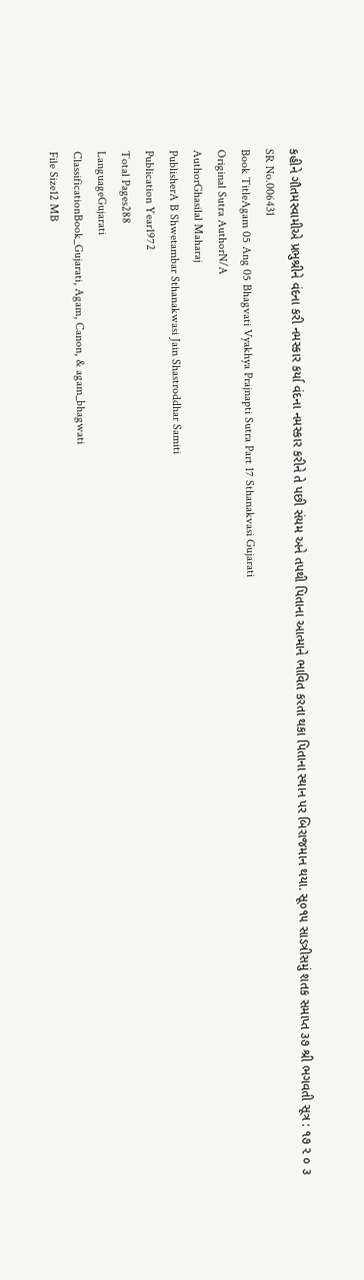કહીને ગૌતમસ્વામીએ પ્રભુશ્રીને વંદના કરી નમસ્કાર કર્યા વંદના નમસ્કાર કરીને તે પછી સંયમ અને તપથી પિતાના આત્માને ભાવિત કરતા થકા પિતાના સ્થાન પર બિરાજમાન થયા. સૂ૦૧૫ સાડત્રીસમું શતક સમાપ્ત ૩૭ શ્રી ભગવતી સૂત્ર : ૧૭ ૨ ૦ ૩
SR No.006431
Book TitleAgam 05 Ang 05 Bhagvati Vyakhya Prajnapti Sutra Part 17 Sthanakvasi Gujarati
Original Sutra AuthorN/A
AuthorGhasilal Maharaj
PublisherA B Shwetambar Sthanakwasi Jain Shastroddhar Samiti
Publication Year1972
Total Pages288
LanguageGujarati
ClassificationBook_Gujarati, Agam, Canon, & agam_bhagwati
File Size12 MB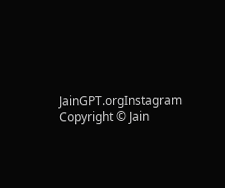JainGPT.orgInstagram
Copyright © Jain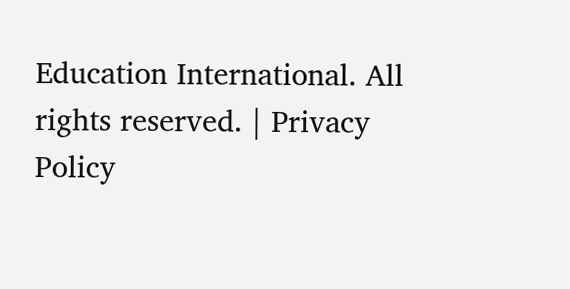Education International. All rights reserved. | Privacy Policy